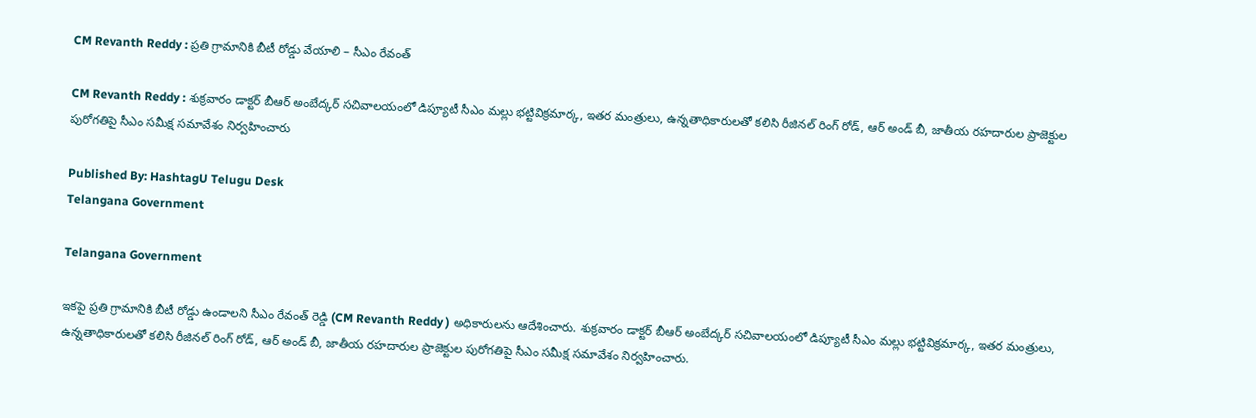CM Revanth Reddy : ప్రతి గ్రామానికి బీటీ రోడ్డు వేయాలి – సీఎం రేవంత్

CM Revanth Reddy : శుక్రవారం డాక్టర్ బీఆర్ అంబేద్కర్ సచివాలయంలో డిప్యూటీ సీఎం మల్లు భట్టివిక్రమార్క, ఇతర మంత్రులు, ఉన్నతాధికారులతో కలిసి రీజినల్ రింగ్ రోడ్, ఆర్ అండ్ బీ, జాతీయ రహదారుల ప్రాజెక్టుల పురోగతిపై సీఎం సమీక్ష సమావేశం నిర్వహించారు

Published By: HashtagU Telugu Desk
Telangana Government

Telangana Government

ఇకపై ప్రతి గ్రామానికి బీటీ రోడ్డు ఉండాలని సీఎం రేవంత్ రెడ్డి (CM Revanth Reddy ) అధికారులను ఆదేశించారు. శుక్రవారం డాక్టర్ బీఆర్ అంబేద్కర్ సచివాలయంలో డిప్యూటీ సీఎం మల్లు భట్టివిక్రమార్క, ఇతర మంత్రులు, ఉన్నతాధికారులతో కలిసి రీజినల్ రింగ్ రోడ్, ఆర్ అండ్ బీ, జాతీయ రహదారుల ప్రాజెక్టుల పురోగతిపై సీఎం సమీక్ష సమావేశం నిర్వహించారు.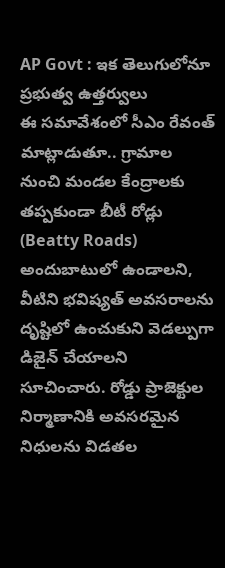AP Govt : ఇక తెలుగులోనూ ప్రభుత్వ ఉత్తర్వులు
ఈ సమావేశంలో సీఎం రేవంత్ మాట్లాడుతూ.. గ్రామాల నుంచి మండల కేంద్రాలకు తప్పకుండా బీటీ రోడ్లు (Beatty Roads) అందుబాటులో ఉండాలని, వీటిని భవిష్యత్ అవసరాలను దృష్టిలో ఉంచుకుని వెడల్పుగా డిజైన్ చేయాలని సూచించారు. రోడ్డు ప్రాజెక్టుల నిర్మాణానికి అవసరమైన నిధులను విడతల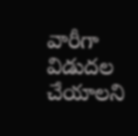వారీగా విడుదల చేయాలని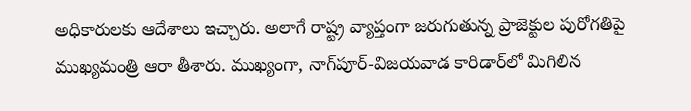అధికారులకు ఆదేశాలు ఇచ్చారు. అలాగే రాష్ట్ర వ్యాప్తంగా జరుగుతున్న ప్రాజెక్టుల పురోగతిపై ముఖ్యమంత్రి ఆరా తీశారు. ముఖ్యంగా, నాగ్‌పూర్-విజయవాడ కారిడార్‌లో మిగిలిన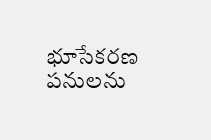భూసేకరణ పనులను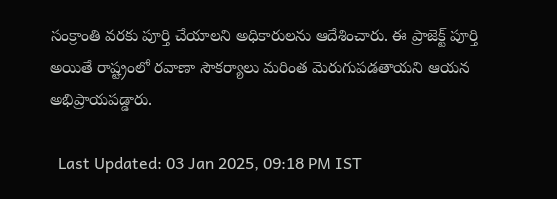సంక్రాంతి వరకు పూర్తి చేయాలని అధికారులను ఆదేశించారు. ఈ ప్రాజెక్ట్ పూర్తి అయితే రాష్ట్రంలో రవాణా సౌకర్యాలు మరింత మెరుగుపడతాయని ఆయన అభిప్రాయపడ్డారు.

  Last Updated: 03 Jan 2025, 09:18 PM IST